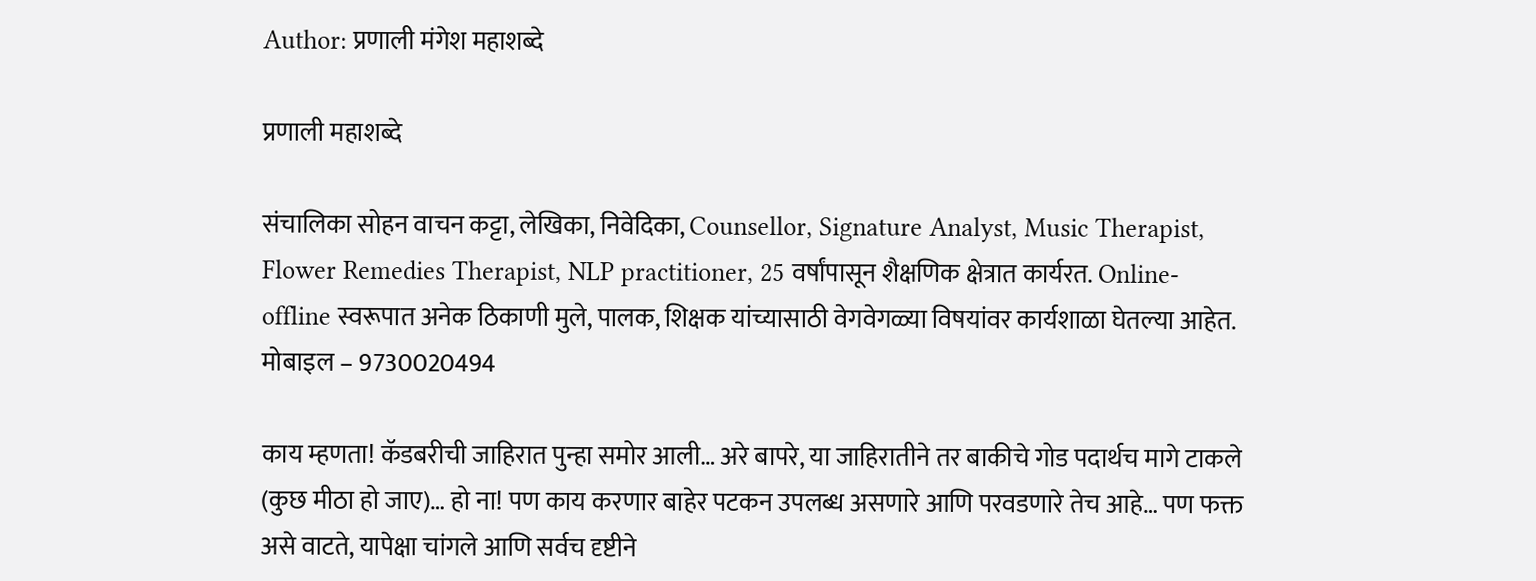Author: प्रणाली मंगेश महाशब्दे

प्रणाली महाशब्दे

संचालिका सोहन वाचन कट्टा, लेखिका, निवेदिका, Counsellor, Signature Analyst, Music Therapist, Flower Remedies Therapist, NLP practitioner, 25 वर्षांपासून शैक्षणिक क्षेत्रात कार्यरत. Online-offline स्वरूपात अनेक ठिकाणी मुले, पालक, शिक्षक यांच्यासाठी वेगवेगळ्या विषयांवर कार्यशाळा घेतल्या आहेत. मोबाइल – 9730020494

काय म्हणता! कॅडबरीची जाहिरात पुन्हा समोर आली… अरे बापरे, या जाहिरातीने तर बाकीचे गोड पदार्थच मागे टाकले (कुछ मीठा हो जाए)… हो ना! पण काय करणार बाहेर पटकन उपलब्ध असणारे आणि परवडणारे तेच आहे… पण फक्त असे वाटते, यापेक्षा चांगले आणि सर्वच दृष्टीने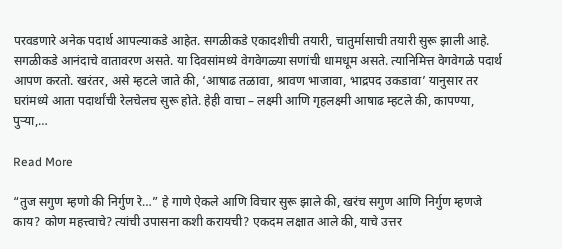परवडणारे अनेक पदार्थ आपल्याकडे आहेत. सगळीकडे एकादशीची तयारी, चातुर्मासाची तयारी सुरू झाली आहे. सगळीकडे आनंदाचे वातावरण असते. या दिवसांमध्ये वेगवेगळ्या सणांची धामधूम असते. त्यानिमित्त वेगवेगळे पदार्थ आपण करतो. खरंतर, असे म्हटले जाते की, ‘आषाढ तळावा, श्रावण भाजावा, भाद्रपद उकडावा’ यानुसार तर घरांमध्ये आता पदार्थांची रेलचेलच सुरू होते. हेही वाचा – लक्ष्मी आणि गृहलक्ष्मी आषाढ म्हटले की, कापण्या, पुऱ्या,…

Read More

“तुज सगुण म्हणो की निर्गुण रे…” हे गाणे ऐकले आणि विचार सुरू झाले की, खरंच सगुण आणि निर्गुण म्हणजे काय? कोण महत्त्वाचे? त्यांची उपासना कशी करायची? एकदम लक्षात आले की, याचे उत्तर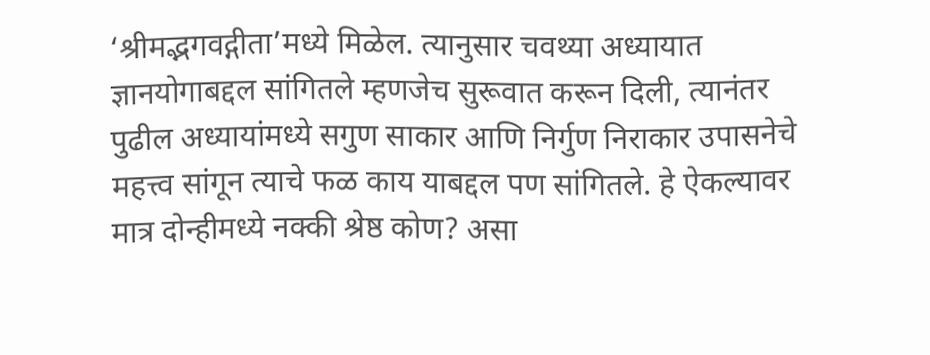‘श्रीमद्भगवद्गीता’मध्ये मिळेल. त्यानुसार चवथ्या अध्यायात ज्ञानयोगाबद्दल सांगितले म्हणजेच सुरूवात करून दिली, त्यानंतर पुढील अध्यायांमध्ये सगुण साकार आणि निर्गुण निराकार उपासनेचे महत्त्व सांगून त्याचे फळ काय याबद्दल पण सांगितले. हे ऐकल्यावर मात्र दोन्हीमध्ये नक्की श्रेष्ठ कोण? असा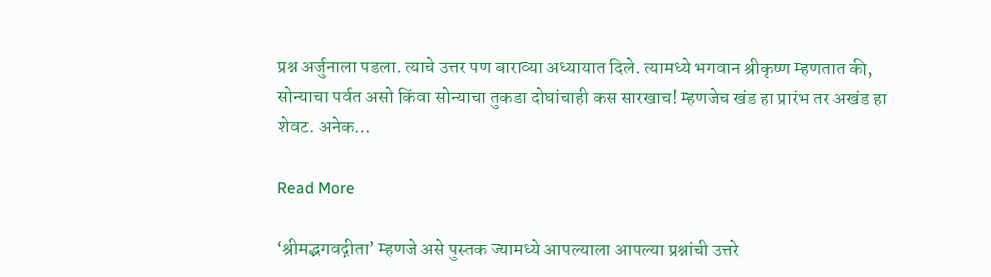प्रश्न अर्जुनाला पडला. त्याचे उत्तर पण बाराव्या अध्यायात दिले. त्यामध्ये भगवान श्रीकृष्ण म्हणतात की, सोन्याचा पर्वत असो किंवा सोन्याचा तुकडा दोघांचाही कस सारखाच! म्हणजेच खंड हा प्रारंभ तर अखंड हा शेवट. अनेक…

Read More

‘श्रीमद्भगवद्गीता’ म्हणजे असे पुस्तक ज्यामध्ये आपल्याला आपल्या प्रश्नांची उत्तरे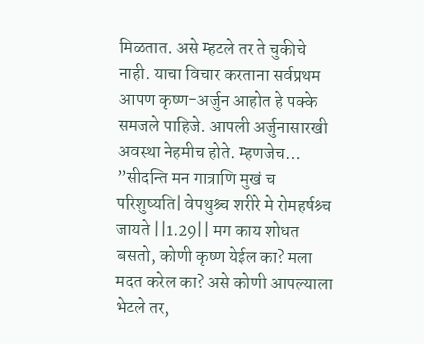मिळतात. असे म्हटले तर ते चुकीचे नाही. याचा विचार करताना सर्वप्रथम आपण कृष्ण-अर्जुन आहोत हे पक्के समजले पाहिजे. आपली अर्जुनासारखी अवस्था नेहमीच होते. म्हणजेच… ”सीदन्ति मन गात्राणि मुखं च परिशुष्यति| वेपथुश्र्च शरीरे मे रोमहर्षश्र्च जायते ||1.29|| मग काय शोधत बसतो, कोणी कृष्ण येईल का? मला मदत करेल का? असे कोणी आपल्याला भेटले तर,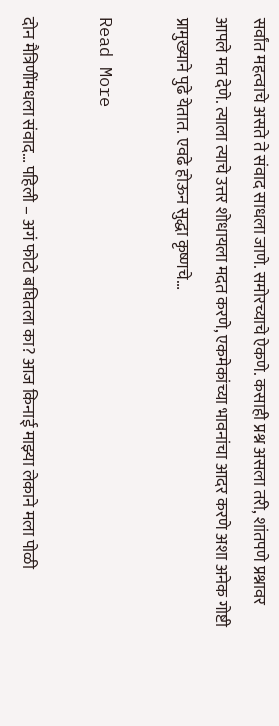सर्वांत महत्वाचे असते ते संवाद साधला जाणे. समोरच्याचे ऐकणे. कसाही प्रश्न असला तरी, शांतपणे प्रश्नावर आपले मत देणे. त्याला त्याचे उत्तर शोधायला मदत करणे, एकमेकांच्या भावनांचा आदर करणे अशा अनेक गोष्टी प्रामुख्याने पुढे येतात. एवढे होऊन सुद्धा कृष्णचे…

Read More

दोन मैत्रिणींमधला संवाद… पहिली – अगं फोटो बघितला का? आज किनाई माझ्या लेकाने मला पोळी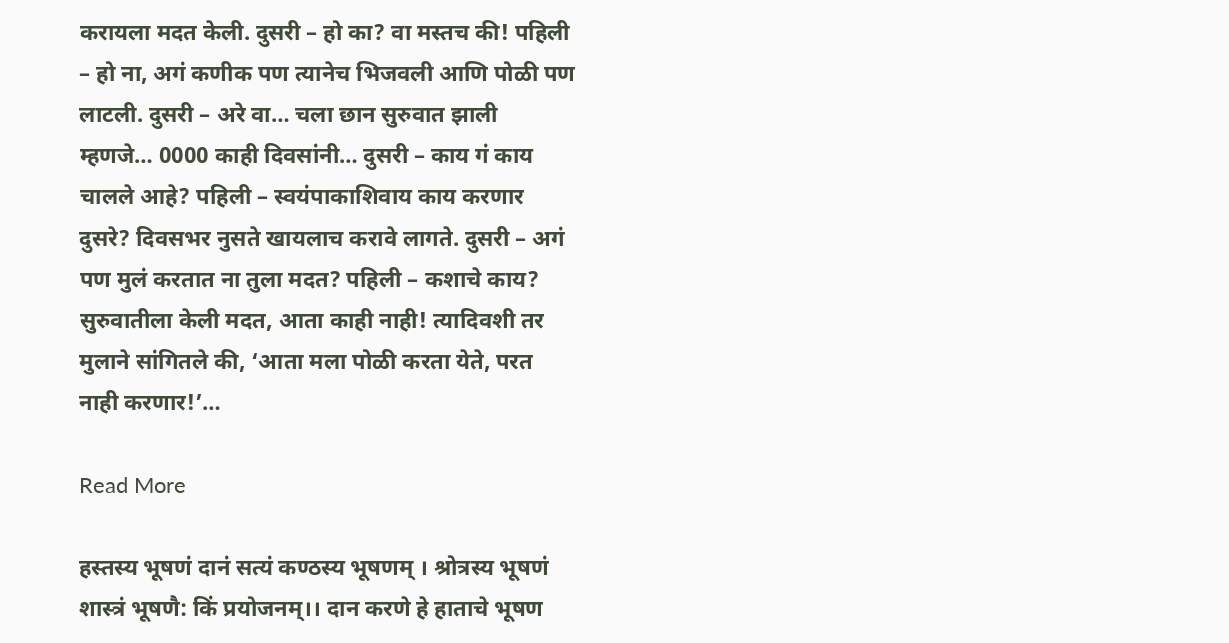करायला मदत केली. दुसरी – हो का? वा मस्तच की! पहिली – हो ना, अगं कणीक पण त्यानेच भिजवली आणि पोळी पण लाटली. दुसरी – अरे वा… चला छान सुरुवात झाली म्हणजे… 0000 काही दिवसांनी… दुसरी – काय गं काय चालले आहे? पहिली – स्वयंपाकाशिवाय काय करणार दुसरे? दिवसभर नुसते खायलाच करावे लागते. दुसरी – अगं पण मुलं करतात ना तुला मदत? पहिली – कशाचे काय? सुरुवातीला केली मदत, आता काही नाही! त्यादिवशी तर मुलाने सांगितले की, ‘आता मला पोळी करता येते, परत नाही करणार!’…

Read More

हस्तस्य भूषणं दानं सत्यं कण्ठस्य भूषणम् । श्रोत्रस्य भूषणं शास्त्रं भूषणै: किं प्रयोजनम्।। दान करणे हे हाताचे भूषण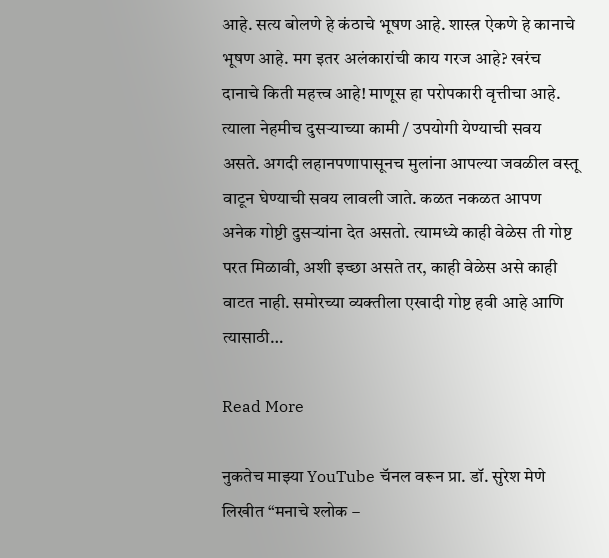आहे. सत्य बोलणे हे कंठाचे भूषण आहे. शास्त्र ऐकणे हे कानाचे भूषण आहे. मग इतर अलंकारांची काय गरज आहे? खरंच दानाचे किती महत्त्व आहे! माणूस हा परोपकारी वृत्तीचा आहे. त्याला नेहमीच दुसऱ्याच्या कामी / उपयोगी येण्याची सवय असते. अगदी लहानपणापासूनच मुलांना आपल्या जवळील वस्तू वाटून घेण्याची सवय लावली जाते. कळत नकळत आपण अनेक गोष्टी दुसऱ्यांना देत असतो. त्यामध्ये काही वेळेस ती गोष्ट परत मिळावी, अशी इच्छा असते तर, काही वेळेस असे काही वाटत नाही. समोरच्या व्यक्तीला एखादी गोष्ट हवी आहे आणि त्यासाठी…

Read More

नुकतेच माझ्या YouTube चॅनल वरून प्रा. डॉ. सुरेश मेणे लिखीत “मनाचे श्लोक –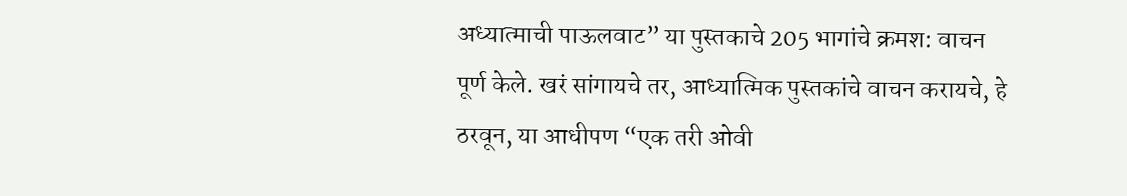अध्यात्माची पाऊलवाट” या पुस्तकाचे 205 भागांचे क्रमश: वाचन पूर्ण केले. खरं सांगायचे तर, आध्यात्मिक पुस्तकांचे वाचन करायचे, हे ठरवून, या आधीपण “एक तरी ओवी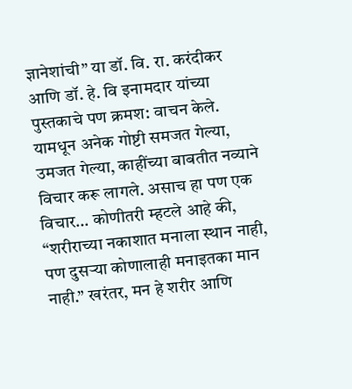ज्ञानेशांची” या डॉ. वि. रा. करंदीकर आणि डॉ. हे. वि इनामदार यांच्या पुस्तकाचे पण क्रमश: वाचन केले. यामधून अनेक गोष्टी समजत गेल्या, उमजत गेल्या, काहींच्या बाबतीत नव्याने विचार करू लागले. असाच हा पण एक विचार… कोणीतरी म्हटले आहे की, “शरीराच्या नकाशात मनाला स्थान नाही, पण दुसऱ्या कोणालाही मनाइतका मान नाही.” खरंतर, मन हे शरीर आणि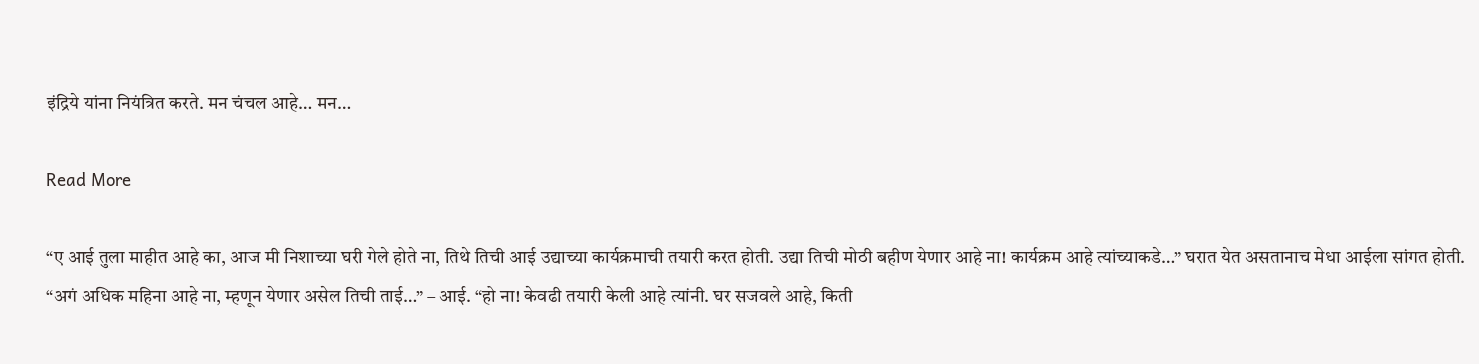इंद्रिये यांना नियंत्रित करते. मन चंचल आहे… मन…

Read More

“ए आई तुला माहीत आहे का, आज मी निशाच्या घरी गेले होते ना, तिथे तिची आई उद्याच्या कार्यक्रमाची तयारी करत होती. उद्या तिची मोठी बहीण येणार आहे ना! कार्यक्रम आहे त्यांच्याकडे…” घरात येत असतानाच मेधा आईला सांगत होती. “अगं अधिक महिना आहे ना, म्हणून येणार असेल तिची ताई…” – आई. “हो ना! केवढी तयारी केली आहे त्यांनी. घर सजवले आहे, किती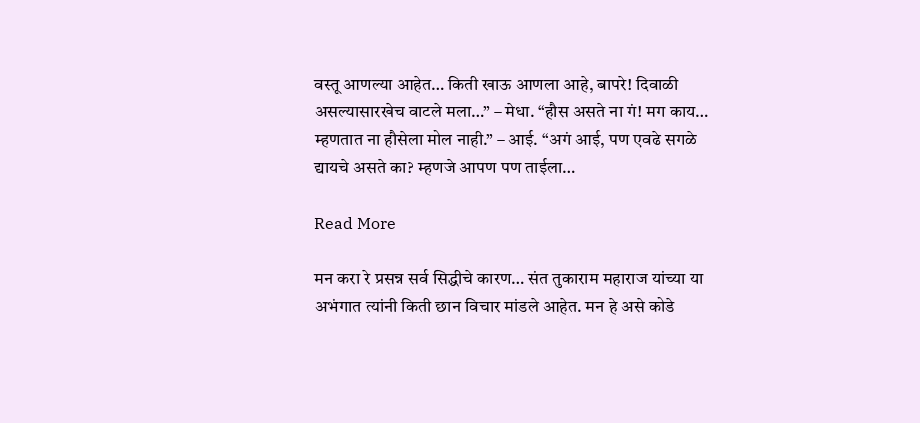वस्तू आणल्या आहेत… किती खाऊ आणला आहे, बापरे! दिवाळी असल्यासारखेच वाटले मला…” – मेधा. “हौस असते ना गं! मग काय… म्हणतात ना हौसेला मोल नाही.” – आई. “अगं आई, पण एवढे सगळे द्यायचे असते का? म्हणजे आपण पण ताईला…

Read More

मन करा रे प्रसन्न सर्व सिद्धीचे कारण… संत तुकाराम महाराज यांच्या या अभंगात त्यांनी किती छान विचार मांडले आहेत. मन हे असे कोडे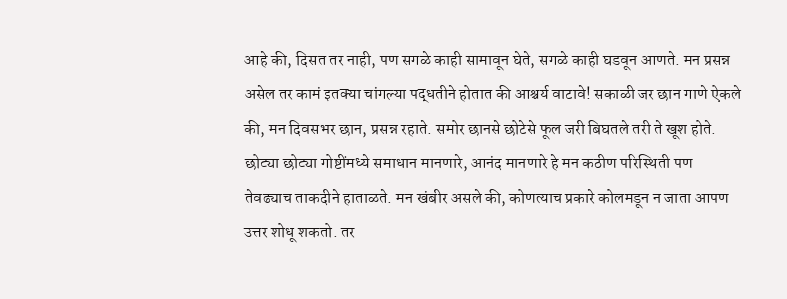आहे की, दिसत तर नाही, पण सगळे काही सामावून घेते, सगळे काही घडवून आणते. मन प्रसन्न असेल तर कामं इतक्या चांगल्या पद्धतीने होतात की आश्चर्य वाटावे! सकाळी जर छान गाणे ऐकले की, मन दिवसभर छान, प्रसन्न रहाते. समोर छानसे छोटेसे फूल जरी बिघतले तरी ते खूश होते. छोट्या छोट्या गोष्टींमध्ये समाधान मानणारे, आनंद मानणारे हे मन कठीण परिस्थिती पण तेवढ्याच ताकदीने हाताळते. मन खंबीर असले की, कोणत्याच प्रकारे कोलमडून न जाता आपण उत्तर शोधू शकतो. तर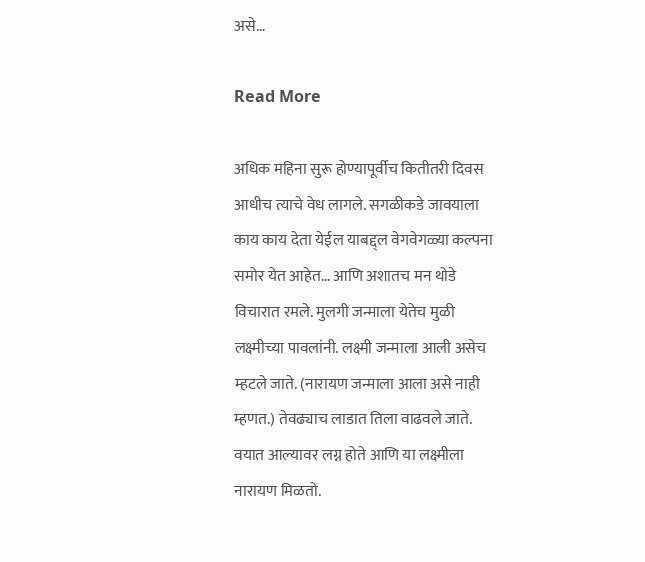असे…

Read More

अधिक महिना सुरू होण्यापूर्वीच कितीतरी दिवस आधीच त्याचे वेध लागले. सगळीकडे जावयाला काय काय देता येईल याबद्द्ल वेगवेगळ्या कल्पना समोर येत आहेत… आणि अशातच मन थोडे विचारात रमले. मुलगी जन्माला येतेच मुळी लक्ष्मीच्या पावलांनी. लक्ष्मी जन्माला आली असेच म्हटले जाते. (नारायण जन्माला आला असे नाही म्हणत.) तेवढ्याच लाडात तिला वाढवले जाते. वयात आल्यावर लग्न होते आणि या लक्ष्मीला नारायण मिळतो.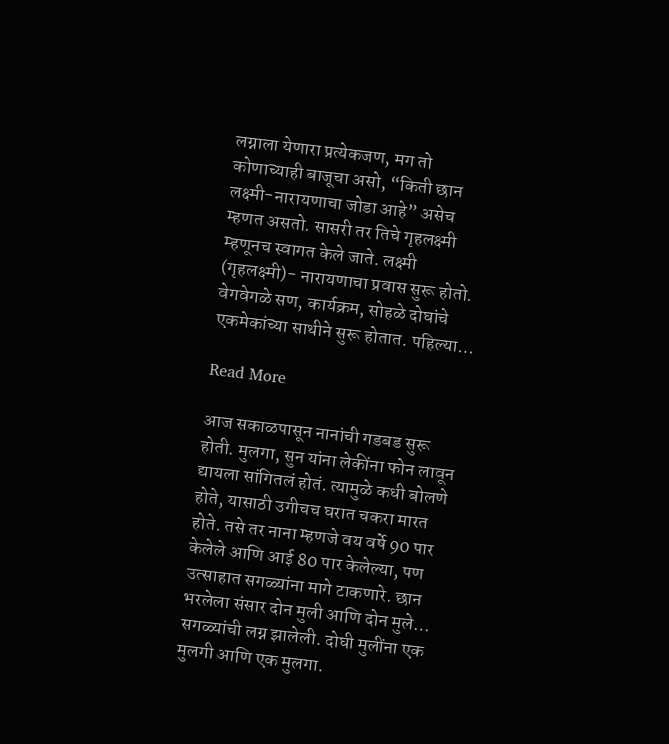लग्नाला येणारा प्रत्येकजण, मग तो कोणाच्याही बाजूचा असो, “किती छान लक्ष्मी-नारायणाचा जोडा आहे” असेच म्हणत असतो. सासरी तर तिचे गृहलक्ष्मी म्हणूनच स्वागत केले जाते. लक्ष्मी (गृहलक्ष्मी)- नारायणाचा प्रवास सुरू होतो. वेगवेगळे सण, कार्यक्रम, सोहळे दोघांचे एकमेकांच्या साथीने सुरू होतात. पहिल्या…

Read More

आज सकाळपासून नानांची गडबड सुरू होती. मुलगा, सुन यांना लेकींना फोन लावून द्यायला सांगितलं होतं. त्यामुळे कधी बोलणे होते, यासाठी उगीचच घरात चकरा मारत होते. तसे तर नाना म्हणजे वय वर्षे 90 पार केलेले आणि आई 80 पार केलेल्या, पण उत्साहात सगळ्यांना मागे टाकणारे. छान भरलेला संसार दोन मुली आणि दोन मुले… सगळ्यांची लग्न झालेली. दोघी मुलींना एक मुलगी आणि एक मुलगा.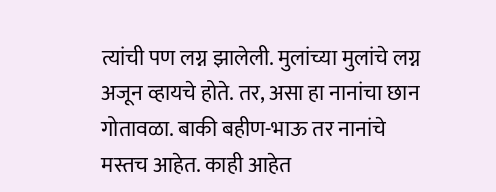त्यांची पण लग्न झालेली. मुलांच्या मुलांचे लग्न अजून व्हायचे होते. तर, असा हा नानांचा छान गोतावळा. बाकी बहीण-भाऊ तर नानांचे मस्तच आहेत. काही आहेत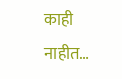काही नाहीत…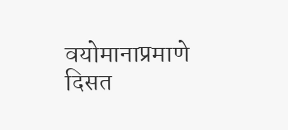वयोमानाप्रमाणे दिसत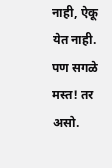नाही, ऐकू येत नाही. पण सगळे मस्त! तर असो.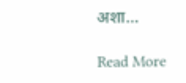अशा…

Read More